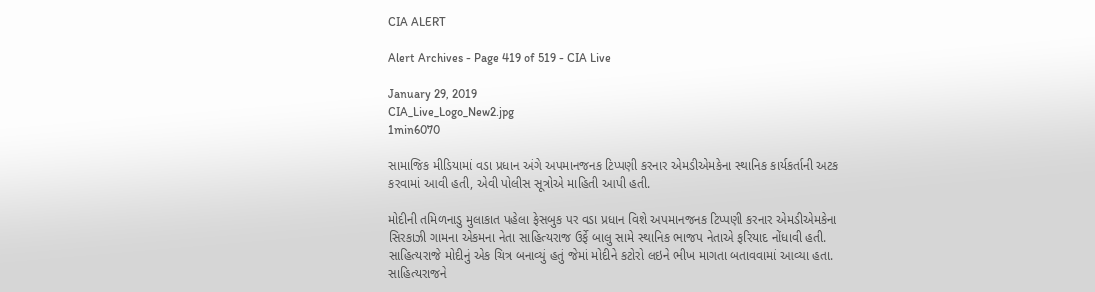CIA ALERT

Alert Archives - Page 419 of 519 - CIA Live

January 29, 2019
CIA_Live_Logo_New2.jpg
1min6070

સામાજિક મીડિયામાં વડા પ્રધાન અંગે અપમાનજનક ટિપ્પણી કરનાર એમડીએમકેના સ્થાનિક કાર્યકર્તાની અટક કરવામાં આવી હતી, એવી પોલીસ સૂત્રોએ માહિતી આપી હતી.

મોદીની તમિળનાડુ મુલાકાત પહેલા ફેસબુક પર વડા પ્રધાન વિશે અપમાનજનક ટિપ્પણી કરનાર એમડીએમકેના સિરકાઝી ગામના એકમના નેતા સાહિત્યરાજ ઉર્ફે બાલુ સામે સ્થાનિક ભાજપ નેતાએ ફરિયાદ નોંધાવી હતી. સાહિત્યરાજે મોદીનું એક ચિત્ર બનાવ્યું હતું જેમાં મોદીને કટોરો લઇને ભીખ માગતા બતાવવામાં આવ્યા હતા. સાહિત્યરાજને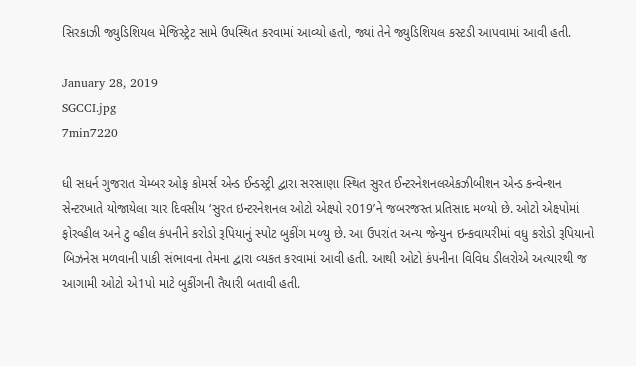સિરકાઝી જ્યુડિશિયલ મેજિસ્ટ્રેટ સામે ઉપસ્થિત કરવામાં આવ્યો હતો, જ્યાં તેને જ્યુડિશિયલ કસ્ટડી આપવામાં આવી હતી.

January 28, 2019
SGCCI.jpg
7min7220

ધી સધર્ન ગુજરાત ચેમ્‍બર ઓફ કોમર્સ એન્‍ડ ઈન્‍ડસ્‍ટ્રી દ્વારા સરસાણા સ્‍થિત સુરત ઈન્‍ટરનેશનલએકઝીબીશન એન્‍ડ કન્‍વેન્‍શન સેન્‍ટરખાતે યોજાયેલા ચાર દિવસીય ‘સુરત ઇન્‍ટરનેશનલ ઓટો એક્ષ્પો ર019’ને જબરજસ્‍ત પ્રતિસાદ મળ્‍યો છે. ઓટો એક્ષ્પોમાં ફોરવ્‍હીલ અને ટુ વ્‍હીલ કંપનીને કરોડો રૂપિયાનું સ્પોટ બુકીંગ મળ્‍યુ છે. આ ઉપરાંત અન્‍ય જેન્‍યુન ઇન્‍કવાયરીમાં વધુ કરોડો રૂપિયાનો બિઝનેસ મળવાની પાકી સંભાવના તેમના દ્વારા વ્‍યકત કરવામાં આવી હતી. આથી ઓટો કંપનીના વિવિધ ડીલરોએ અત્‍યારથી જ આગામી ઓટો એ1પો માટે બુકીંગની તૈયારી બતાવી હતી.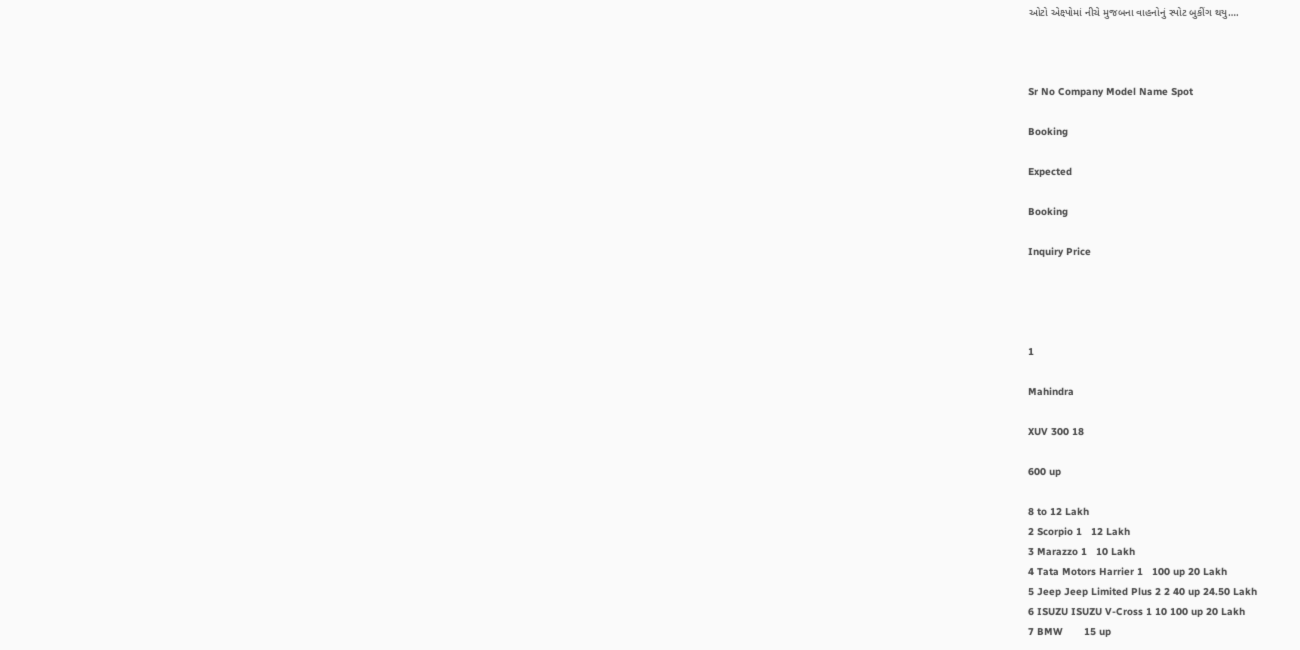ઓટો એક્ષ્પોમાં નીચે મુજબના વાહનોનું સ્પોટ બુકીંગ થયુ….



Sr No Company Model Name Spot

Booking

Expected

Booking

Inquiry Price




1

Mahindra

XUV 300 18

600 up

8 to 12 Lakh
2 Scorpio 1   12 Lakh
3 Marazzo 1   10 Lakh
4 Tata Motors Harrier 1   100 up 20 Lakh
5 Jeep Jeep Limited Plus 2 2 40 up 24.50 Lakh
6 ISUZU ISUZU V-Cross 1 10 100 up 20 Lakh
7 BMW       15 up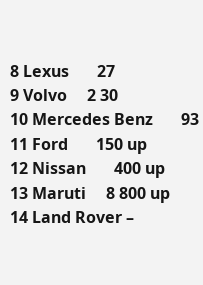8 Lexus       27
9 Volvo     2 30
10 Mercedes Benz       93
11 Ford       150 up
12 Nissan       400 up
13 Maruti     8 800 up
14 Land Rover –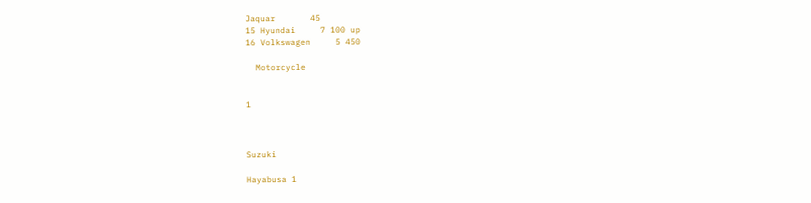Jaquar       45
15 Hyundai     7 100 up
16 Volkswagen     5 450

  Motorcycle


1



Suzuki

Hayabusa 1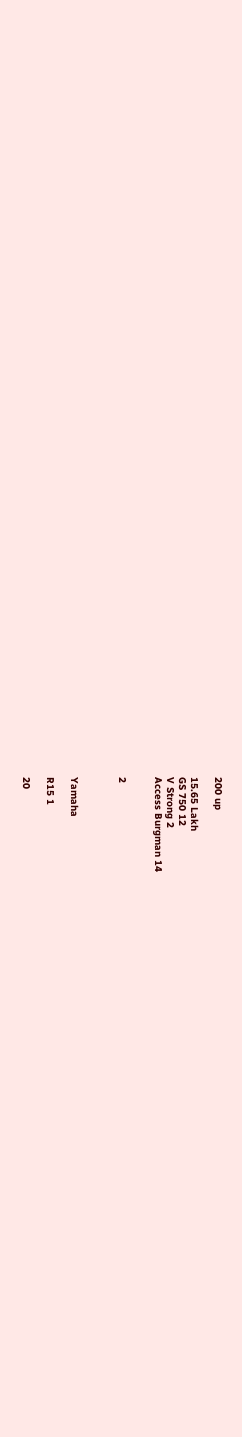200 up

15.65 Lakh
GS 750 12
V Strong 2
Access Burgman 14


2



Yamaha

R15 1

20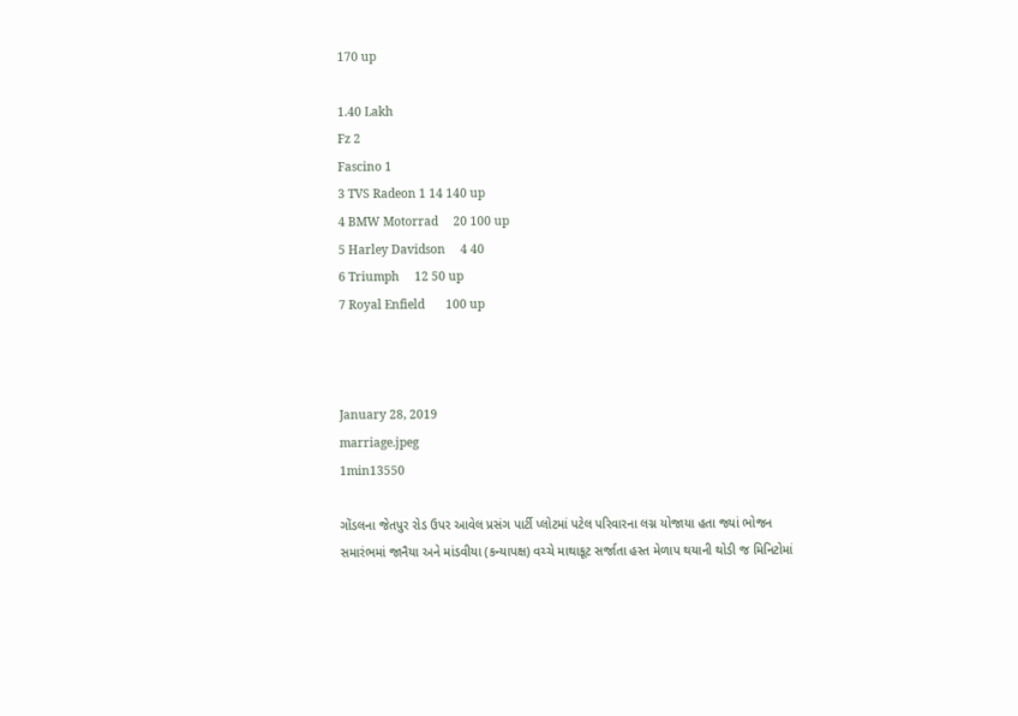170 up

1.40 Lakh
Fz 2
Fascino 1
3 TVS Radeon 1 14 140 up
4 BMW Motorrad     20 100 up
5 Harley Davidson     4 40
6 Triumph     12 50 up
7 Royal Enfield       100 up



January 28, 2019
marriage.jpeg
1min13550

ગોંડલના જેતપુર રોડ ઉપર આવેલ પ્રસંગ પાર્ટી પ્લોટમાં પટેલ પરિવારના લગ્ન યોજાયા હતા જ્યાં ભોજન સમારંભમાં જાનૈયા અને માંડવીયા (કન્યાપક્ષ) વચ્ચે માથાકૂટ સર્જાતા હસ્ત મેળાપ થયાની થોડી જ મિનિટોમાં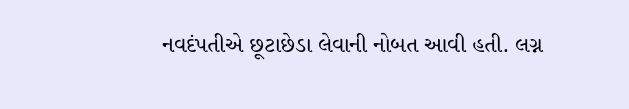નવદંપતીએ છૂટાછેડા લેવાની નોબત આવી હતી. લગ્ન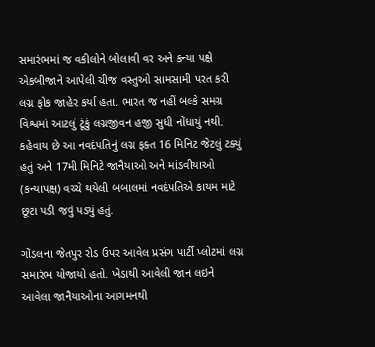સમારંભમાં જ વકીલોને બોલાવી વર અને કન્યા પક્ષે એકબીજાને આપેલી ચીજ વસ્તુઓ સામસામી પરત કરી લગ્ન ફોક જાહેર કર્યા હતા. ભારત જ નહીં બલ્કે સમગ્ર વિશ્વમાં આટલું ટૂંકું લગ્નજીવન હજી સુધી નોંધાયું નથી. કહેવાય છે આ નવદંપતિનું લગ્ન ફક્ત 16 મિનિટ જેટલું ટક્યું હતું અને 17મી મિનિટે જાનૈયાઓ અને માંડવીયાઓ (કન્યાપક્ષ) વચ્ચે થયેલી બબાલમાં નવદંપતિએ કાયમ માટે છૂટા પડી જવું પડ્યું હતું.

ગોંડલના જેતપુર રોડ ઉપર આવેલ પ્રસંગ પાર્ટી પ્લોટમાં લગ્ન સમારંભ યોજાયો હતો. ખેડાથી આવેલી જાન લઇને આવેલા જાનૈયાઓના આગમનથી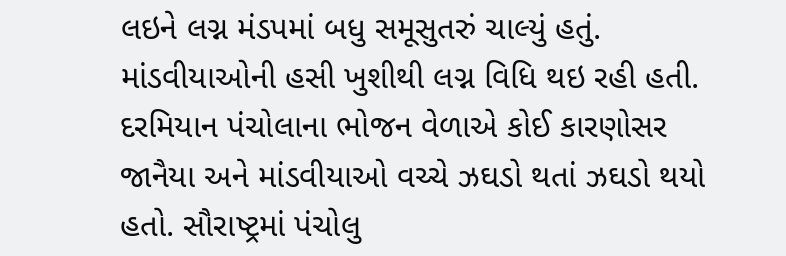લઇને લગ્ન મંડપમાં બધુ સમૂસુતરું ચાલ્યું હતું. માંડવીયાઓની હસી ખુશીથી લગ્ન વિધિ થઇ રહી હતી. દરમિયાન પંચોલાના ભોજન વેળાએ કોઈ કારણોસર જાનૈયા અને માંડવીયાઓ વચ્ચે ઝઘડો થતાં ઝઘડો થયો હતો. સૌરાષ્ટ્રમાં પંચોલુ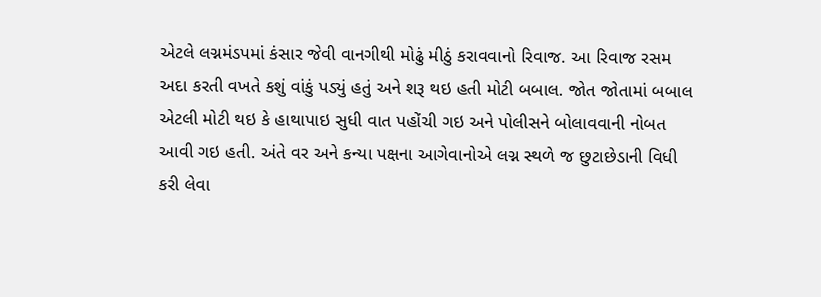એટલે લગ્નમંડપમાં કંસાર જેવી વાનગીથી મોઢું મીઠું કરાવવાનો રિવાજ. આ રિવાજ રસમ અદા કરતી વખતે કશું વાંકું પડ્યું હતું અને શરૂ થઇ હતી મોટી બબાલ. જોત જોતામાં બબાલ એટલી મોટી થઇ કે હાથાપાઇ સુધી વાત પહોંચી ગઇ અને પોલીસને બોલાવવાની નોબત આવી ગઇ હતી. અંતે વર અને કન્યા પક્ષના આગેવાનોએ લગ્ન સ્થળે જ છુટાછેડાની વિધી કરી લેવા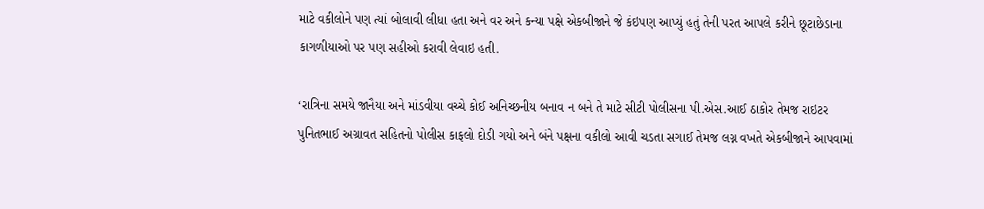માટે વકીલોને પણ ત્યાં બોલાવી લીધા હતા અને વર અને કન્યા પક્ષે એકબીજાને જે કંઇપણ આપ્યું હતું તેની પરત આપલે કરીને છૂટાછેડાના કાગળીયાઓ પર પણ સહીઓ કરાવી લેવાઇ હતી.

‘રાત્રિના સમયે જાનૈયા અને માંડવીયા વચ્ચે કોઈ અનિચ્છનીય બનાવ ન બને તે માટે સીટી પોલીસના પી.એસ.આઈ ઠાકોર તેમજ રાઇટર પુનિતભાઈ અગ્રાવત સહિતનો પોલીસ કાફલો દોડી ગયો અને બંને પક્ષના વકીલો આવી ચડતા સગાઈ તેમજ લગ્ન વખતે એકબીજાને આપવામાં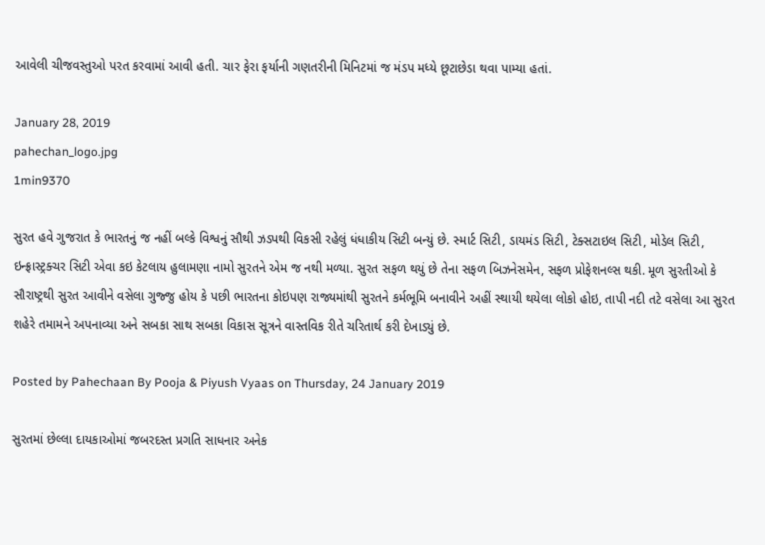આવેલી ચીજવસ્તુઓ પરત કરવામાં આવી હતી. ચાર ફેરા ફર્યાની ગણતરીની મિનિટમાં જ મંડપ મધ્યે છૂટાછેડા થવા પામ્યા હતાં.

January 28, 2019
pahechan_logo.jpg
1min9370

સુરત હવે ગુજરાત કે ભારતનું જ નહીં બલ્કે વિશ્વનું સૌથી ઝડપથી વિકસી રહેલું ધંધાકીય સિટી બન્યું છે. સ્માર્ટ સિટી, ડાયમંડ સિટી, ટેક્સટાઇલ સિટી, મોડેલ સિટી, ઇન્ફ્રાસ્ટ્રક્ચર સિટી એવા કઇ કેટલાય હુલામણા નામો સુરતને એમ જ નથી મળ્યા. સુરત સફળ થયું છે તેના સફળ બિઝનેસમેન, સફળ પ્રોફેશનલ્સ થકી. મૂળ સુરતીઓ કે સૌરાષ્ટ્રથી સુરત આવીને વસેલા ગુજ્જુ હોય કે પછી ભારતના કોઇપણ રાજ્યમાંથી સુરતને કર્મભૂમિ બનાવીને અહીં સ્થાયી થયેલા લોકો હોઇ, તાપી નદી તટે વસેલા આ સુરત શહેરે તમામને અપનાવ્યા અને સબકા સાથ સબકા વિકાસ સૂત્રને વાસ્તવિક રીતે ચરિતાર્થ કરી દેખાડ્યું છે.

Posted by Pahechaan By Pooja & Piyush Vyaas on Thursday, 24 January 2019

સુરતમાં છેલ્લા દાયકાઓમાં જબરદસ્ત પ્રગતિ સાધનાર અનેક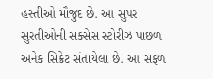હસ્તીઓ મૌજુદ છે. આ સુપર સુરતીઓની સક્સેસ સ્ટોરીઝ પાછળ અનેક સિક્રેટ સંતાયેલા છે. આ સફળ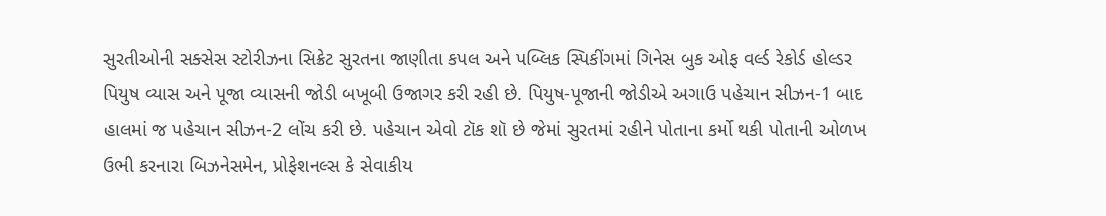સુરતીઓની સક્સેસ સ્ટોરીઝના સિક્રેટ સુરતના જાણીતા કપલ અને પબ્લિક સ્પિકીંગમાં ગિનેસ બુક ઓફ વર્લ્ડ રેકોર્ડ હોલ્ડર પિયુષ વ્યાસ અને પૂજા વ્યાસની જોડી બખૂબી ઉજાગર કરી રહી છે. પિયુષ-પૂજાની જોડીએ અગાઉ પહેચાન સીઝન-1 બાદ હાલમાં જ પહેચાન સીઝન-2 લોંચ કરી છે. પહેચાન એવો ટૉક શૉ છે જેમાં સુરતમાં રહીને પોતાના કર્મો થકી પોતાની ઓળખ ઉભી કરનારા બિઝનેસમેન, પ્રોફેશનલ્સ કે સેવાકીય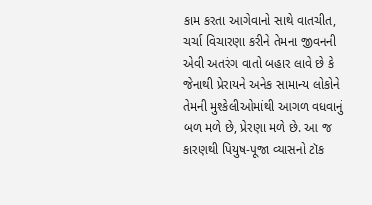કામ કરતા આગેવાનો સાથે વાતચીત, ચર્ચા વિચારણા કરીને તેમના જીવનની એવી અતરંગ વાતો બહાર લાવે છે કે જેનાથી પ્રેરાયને અનેક સામાન્ય લોકોને તેમની મુશ્કેલીઓમાંથી આગળ વધવાનું બળ મળે છે, પ્રેરણા મળે છે. આ જ કારણથી પિયુષ-પૂજા વ્યાસનો ટૉક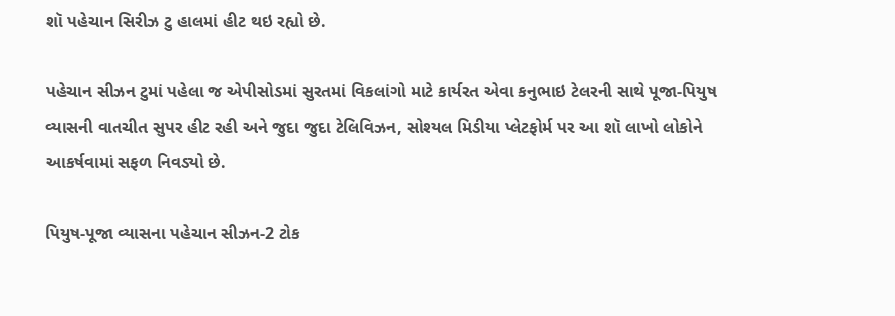શૉ પહેચાન સિરીઝ ટુ હાલમાં હીટ થઇ રહ્યો છે.

પહેચાન સીઝન ટુમાં પહેલા જ એપીસોડમાં સુરતમાં વિકલાંગો માટે કાર્યરત એવા કનુભાઇ ટેલરની સાથે પૂજા-પિયુષ વ્યાસની વાતચીત સુપર હીટ રહી અને જુદા જુદા ટેલિવિઝન, સોશ્યલ મિડીયા પ્લેટફોર્મ પર આ શૉ લાખો લોકોને આકર્ષવામાં સફળ નિવડ્યો છે.

પિયુષ-પૂજા વ્યાસના પહેચાન સીઝન-2 ટોક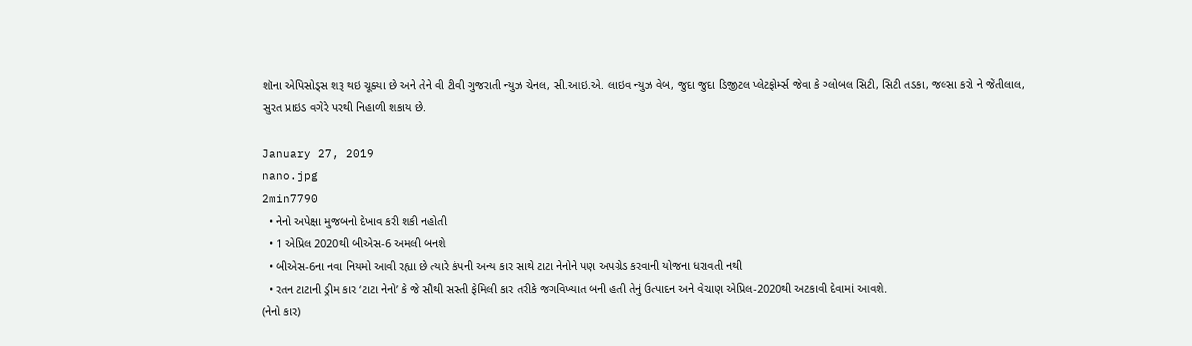શૉના એપિસોડ્સ શરૂ થઇ ચૂક્યા છે અને તેને વી ટીવી ગુજરાતી ન્યુઝ ચેનલ, સી.આઇ.એ. લાઇવ ન્યુઝ વેબ, જુદા જુદા ડિજીટલ પ્લેટફોર્મ્સ જેવા કે ગ્લોબલ સિટી, સિટી તડકા, જલ્સા કરો ને જેંતીલાલ, સુરત પ્રાઇડ વગેરે પરથી નિહાળી શકાય છે.

January 27, 2019
nano.jpg
2min7790
  • નેનો અપેક્ષા મુજબનો દેખાવ કરી શકી નહોતી
  • 1 એપ્રિલ 2020થી બીએસ-6 અમલી બનશે
  • બીએસ-6ના નવા નિયમો આવી રહ્યા છે ત્યારે કંપની અન્ય કાર સાથે ટાટા નેનોને પણ અપગ્રેડ કરવાની યોજના ધરાવતી નથી
  • રતન ટાટાની ડ્રીમ કાર ‘ટાટા નેનો’ કે જે સૌથી સસ્તી ફેમિલી કાર તરીકે જગવિખ્યાત બની હતી તેનું ઉત્પાદન અને વેચાણ એપ્રિલ-2020થી અટકાવી દેવામાં આવશે.
(નેનો કાર)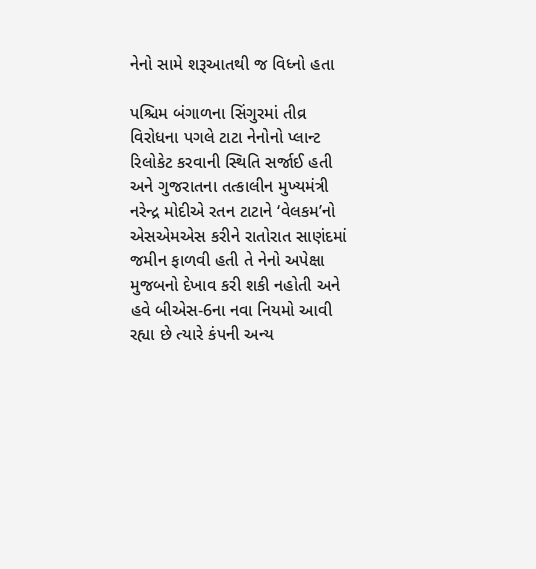નેનો સામે શરૂઆતથી જ વિધ્નો હતા

પશ્ચિમ બંગાળના સિંગુરમાં તીવ્ર વિરોધના પગલે ટાટા નેનોનો પ્લાન્ટ રિલોકેટ કરવાની સ્થિતિ સર્જાઈ હતી અને ગુજરાતના તત્કાલીન મુખ્યમંત્રી નરેન્દ્ર મોદીએ રતન ટાટાને ‘વેલકમ’નો એસએમએસ કરીને રાતોરાત સાણંદમાં જમીન ફાળવી હતી તે નેનો અપેક્ષા મુજબનો દેખાવ કરી શકી નહોતી અને હવે બીએસ-6ના નવા નિયમો આવી રહ્યા છે ત્યારે કંપની અન્ય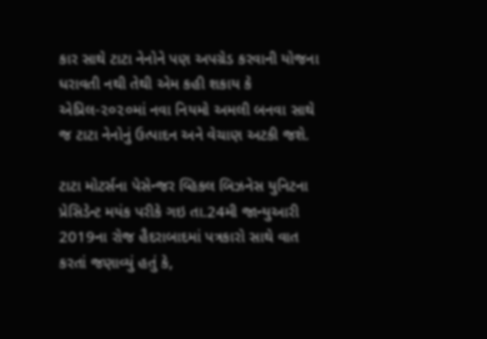કાર સાથે ટાટા નેનોને પણ અપગ્રેડ કરવાની યોજના ધરાવતી નથી તેથી એમ કહી શકાય કે એપ્રિલ-૨૦૨૦માં નવા નિયમો અમલી બનવા સાથે જ ટાટા નેનોનું ઉત્પાદન અને વેચાણ અટકી જશે.

ટાટા મોટર્સના પેસેન્જર વ્હિકલ બિઝનેસ યુનિટના પ્રેસિડેન્ટ મયંક પરીકે ગઇ તા.24મી જાન્યુઆરી 2019ના રોજ હૈદરાબાદમાં પત્રકારો સાથે વાત કરતાં જણાવ્યું હતું કે,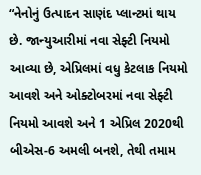“નેનોનું ઉત્પાદન સાણંદ પ્લાન્ટમાં થાય છે. જાન્યુઆરીમાં નવા સેફ્ટી નિયમો આવ્યા છે, એપ્રિલમાં વધુ કેટલાક નિયમો આવશે અને ઓક્ટોબરમાં નવા સેફ્ટી નિયમો આવશે અને 1 એપ્રિલ 2020થી બીએસ-6 અમલી બનશે, તેથી તમામ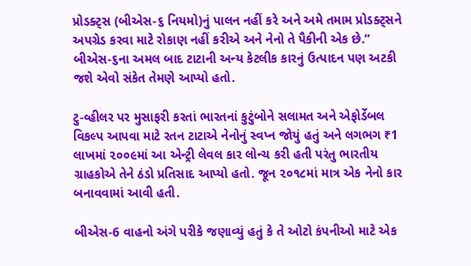પ્રોડક્ટ્સ (બીએસ-૬ નિયમો)નું પાલન નહીં કરે અને અમે તમામ પ્રોડક્ટ્સને અપગ્રેડ કરવા માટે રોકાણ નહીં કરીએ અને નેનો તે પૈકીની એક છે.” બીએસ-૬ના અમલ બાદ ટાટાની અન્ય કેટલીક કારનું ઉત્પાદન પણ અટકી જશે એવો સંકેત તેમણે આપ્યો હતો.

ટુ-વ્હીલર પર મુસાફરી કરતાં ભારતનાં કુટુંબોને સલામત અને એફોર્ડેબલ વિકલ્પ આપવા માટે રતન ટાટાએ નેનોનું સ્વપ્ન જોયું હતું અને લગભગ ₹1 લાખમાં ૨૦૦૯માં આ એન્ટ્રી લેવલ કાર લોન્ચ કરી હતી પરંતુ ભારતીય ગ્રાહકોએ તેને ઠંડો પ્રતિસાદ આપ્યો હતો. જૂન ૨૦૧૮માં માત્ર એક નેનો કાર બનાવવામાં આવી હતી.

બીએસ-6 વાહનો અંગે પરીકે જણાવ્યું હતું કે તે ઓટો કંપનીઓ માટે એક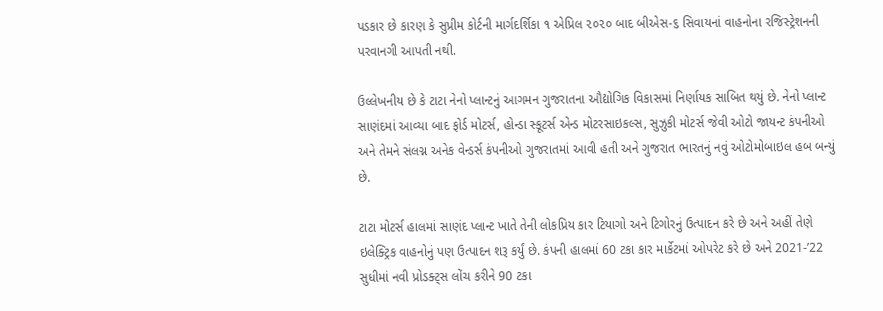પડકાર છે કારણ કે સુપ્રીમ કોર્ટની માર્ગદર્શિકા ૧ એપ્રિલ ૨૦૨૦ બાદ બીએસ-૬ સિવાયનાં વાહનોના રજિસ્ટ્રેશનની પરવાનગી આપતી નથી.

ઉલ્લેખનીય છે કે ટાટા નેનો પ્લાન્ટનું આગમન ગુજરાતના ઔદ્યોગિક વિકાસમાં નિર્ણાયક સાબિત થયું છે. નેનો પ્લાન્ટ સાણંદમાં આવ્યા બાદ ફોર્ડ મોટર્સ, હોન્ડા સ્કૂટર્સ એન્ડ મોટરસાઇકલ્સ, સુઝુકી મોટર્સ જેવી ઓટો જાયન્ટ કંપનીઓ અને તેમને સંલગ્ન અનેક વેન્ડર્સ કંપનીઓ ગુજરાતમાં આવી હતી અને ગુજરાત ભારતનું નવું ઓટોમોબાઇલ હબ બન્યું છે.

ટાટા મોટર્સ હાલમાં સાણંદ પ્લાન્ટ ખાતે તેની લોકપ્રિય કાર ટિયાગો અને ટિગોરનું ઉત્પાદન કરે છે અને અહીં તેણે ઇલેક્ટ્રિક વાહનોનું પણ ઉત્પાદન શરૂ કર્યું છે. કંપની હાલમાં 60 ટકા કાર માર્કેટમાં ઓપરેટ કરે છે અને 2021-’22 સુધીમાં નવી પ્રોડક્ટ્સ લોંચ કરીને 90 ટકા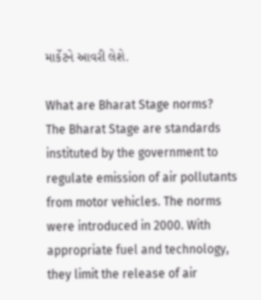માર્કેટને આવરી લેશે.

What are Bharat Stage norms?
The Bharat Stage are standards instituted by the government to regulate emission of air pollutants from motor vehicles. The norms were introduced in 2000. With appropriate fuel and technology, they limit the release of air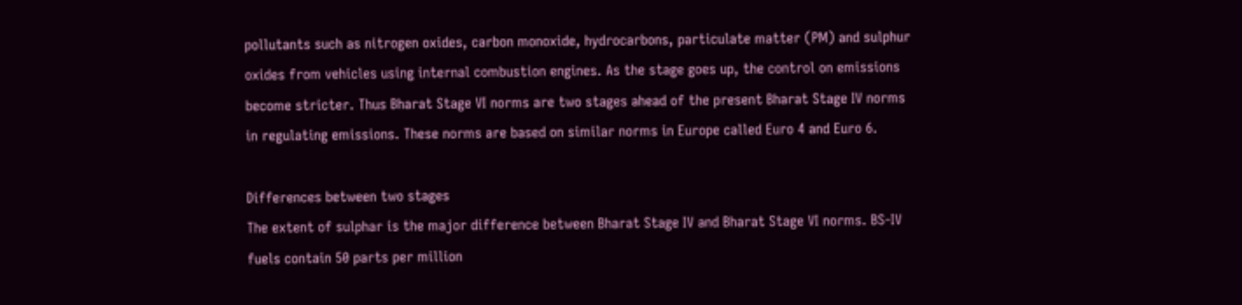pollutants such as nitrogen oxides, carbon monoxide, hydrocarbons, particulate matter (PM) and sulphur oxides from vehicles using internal combustion engines. As the stage goes up, the control on emissions become stricter. Thus Bharat Stage VI norms are two stages ahead of the present Bharat Stage IV norms in regulating emissions. These norms are based on similar norms in Europe called Euro 4 and Euro 6.

Differences between two stages
The extent of sulphar is the major difference between Bharat Stage IV and Bharat Stage VI norms. BS-IV fuels contain 50 parts per million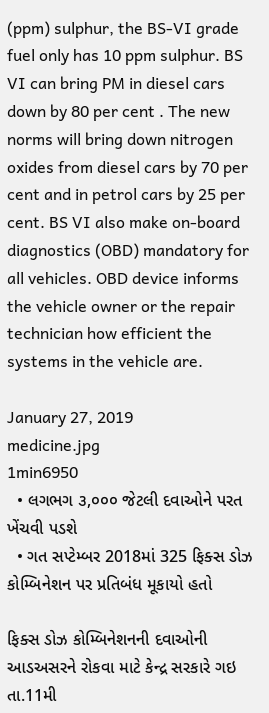(ppm) sulphur, the BS-VI grade fuel only has 10 ppm sulphur. BS VI can bring PM in diesel cars down by 80 per cent . The new norms will bring down nitrogen oxides from diesel cars by 70 per cent and in petrol cars by 25 per cent. BS VI also make on-board diagnostics (OBD) mandatory for all vehicles. OBD device informs the vehicle owner or the repair technician how efficient the systems in the vehicle are.

January 27, 2019
medicine.jpg
1min6950
  • લગભગ ૩,૦૦૦ જેટલી દવાઓને પરત ખેંચવી પડશે
  • ગત સપ્ટેમ્બર 2018માં 325 ફિક્સ ડોઝ કોમ્બિનેશન પર પ્રતિબંધ મૂકાયો હતો

ફિક્સ ડોઝ કોમ્બિનેશનની દવાઓની આડઅસરને રોકવા માટે કેન્દ્ર સરકારે ગઇ તા.11મી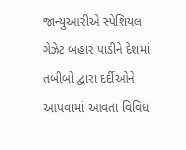જાન્યુઆરીએ સ્પેશિયલ ગેઝેટ બહાર પાડીને દેશમાં તબીબો દ્વારા દર્દીઓને આપવામાં આવતા વિવિધ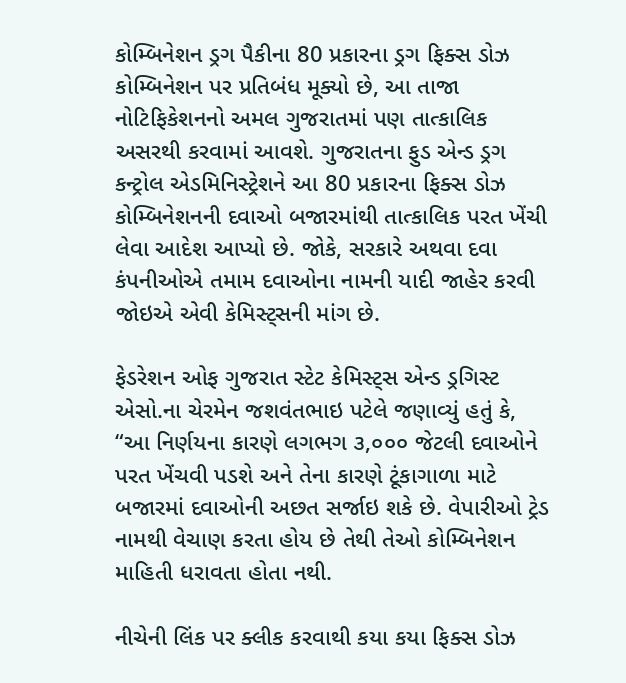કોમ્બિનેશન ડ્રગ પૈકીના 80 પ્રકારના ડ્રગ ફિક્સ ડોઝ કોમ્બિનેશન પર પ્રતિબંધ મૂક્યો છે, આ તાજા નોટિફિકેશનનો અમલ ગુજરાતમાં પણ તાત્કાલિક અસરથી કરવામાં આવશે. ગુજરાતના ફુડ એન્ડ ડ્રગ કન્ટ્રોલ એડમિનિસ્ટ્રેશને આ 80 પ્રકારના ફિક્સ ડોઝ કોમ્બિનેશનની દવાઓ બજારમાંથી તાત્કાલિક પરત ખેંચી લેવા આદેશ આપ્યો છે. જોકે, સરકારે અથવા દવા કંપનીઓએ તમામ દવાઓના નામની યાદી જાહેર કરવી જોઇએ એવી કેમિસ્ટ્સની માંગ છે.

ફેડરેશન ઓફ ગુજરાત સ્ટેટ કેમિસ્ટ્સ એન્ડ ડ્રગિસ્ટ એસો.ના ચેરમેન જશવંતભાઇ પટેલે જણાવ્યું હતું કે, “આ નિર્ણયના કારણે લગભગ ૩,૦૦૦ જેટલી દવાઓને પરત ખેંચવી પડશે અને તેના કારણે ટૂંકાગાળા માટે બજારમાં દવાઓની અછત સર્જાઇ શકે છે. વેપારીઓ ટ્રેડ નામથી વેચાણ કરતા હોય છે તેથી તેઓ કોમ્બિનેશન માહિતી ધરાવતા હોતા નથી.

નીચેની લિંક પર ક્લીક કરવાથી કયા કયા ફિક્સ ડોઝ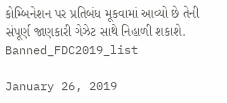કોમ્બિનેશન પર પ્રતિબંધ મૂકવામાં આવ્યો છે તેની સંપૂર્ણ જાણકારી ગેઝેટ સાથે નિહાળી શકાશે.
Banned_FDC2019_list

January 26, 2019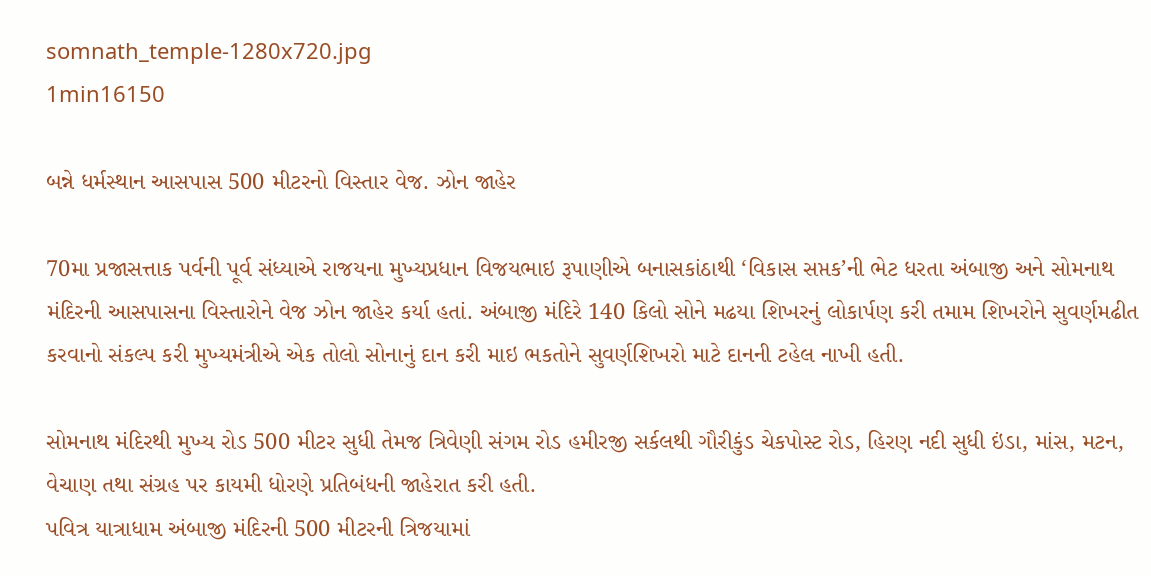somnath_temple-1280x720.jpg
1min16150

બન્ને ધર્મસ્થાન આસપાસ 500 મીટરનો વિસ્તાર વેજ. ઝોન જાહેર

70મા પ્રજાસત્તાક પર્વની પૂર્વ સંધ્યાએ રાજયના મુખ્યપ્રધાન વિજયભાઇ રૂપાણીએ બનાસકાંઠાથી ‘વિકાસ સપ્તક’ની ભેટ ધરતા અંબાજી અને સોમનાથ મંદિરની આસપાસના વિસ્તારોને વેજ ઝોન જાહેર કર્યા હતાં. અંબાજી મંદિરે 140 કિલો સોને મઢયા શિખરનું લોકાર્પણ કરી તમામ શિખરોને સુવર્ણમઢીત કરવાનો સંકલ્પ કરી મુખ્યમંત્રીએ એક તોલો સોનાનું દાન કરી માઇ ભકતોને સુવર્ણશિખરો માટે દાનની ટહેલ નાખી હતી.

સોમનાથ મંદિરથી મુખ્ય રોડ 500 મીટર સુધી તેમજ ત્રિવેણી સંગમ રોડ હમીરજી સર્કલથી ગૌરીકુંડ ચેકપોસ્ટ રોડ, હિરણ નદી સુધી ઇંડા, માંસ, મટન, વેચાણ તથા સંગ્રહ પર કાયમી ધોરણે પ્રતિબંધની જાહેરાત કરી હતી.
પવિત્ર યાત્રાધામ અંબાજી મંદિરની 500 મીટરની ત્રિજયામાં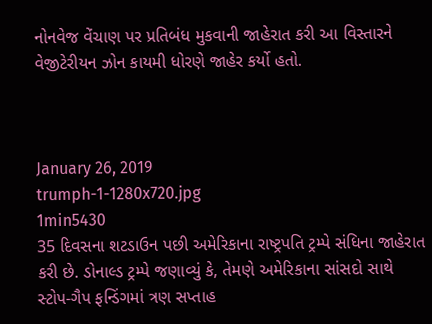નોનવેજ વેંચાણ પર પ્રતિબંધ મુકવાની જાહેરાત કરી આ વિસ્તારને વેજીટેરીયન ઝોન કાયમી ધોરણે જાહેર કર્યો હતો.



January 26, 2019
trumph-1-1280x720.jpg
1min5430
35 દિવસના શટડાઉન પછી અમેરિકાના રાષ્ટ્રપતિ ટ્રમ્પે સંધિના જાહેરાત કરી છે. ડોનાલ્ડ ટ્રમ્પે જણાવ્યું કે, તેમણે અમેરિકાના સાંસદો સાથે સ્ટોપ-ગૈપ ફન્ડિંગમાં ત્રણ સપ્તાહ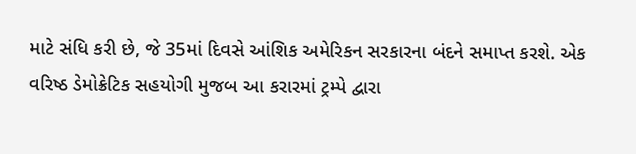માટે સંધિ કરી છે, જે 35માં દિવસે આંશિક અમેરિકન સરકારના બંદને સમાપ્ત કરશે. એક વરિષ્ઠ ડેમોક્રેટિક સહયોગી મુજબ આ કરારમાં ટ્રમ્પે દ્વારા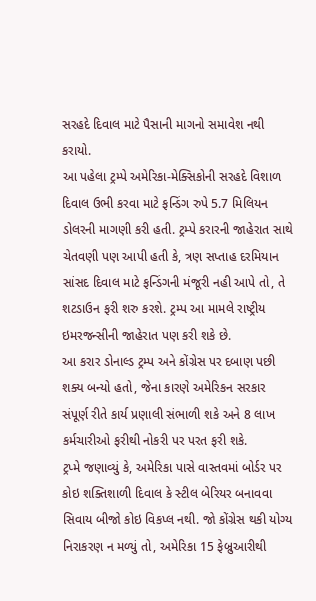સરહદે દિવાલ માટે પૈસાની માગનો સમાવેશ નથી કરાયો.
આ પહેલા ટ્રમ્પે અમેરિકા-મેક્સિકોની સરહદે વિશાળ દિવાલ ઉભી કરવા માટે ફન્ડિંગ રુપે 5.7 મિલિયન ડોલરની માગણી કરી હતી. ટ્રમ્પે કરારની જાહેરાત સાથે ચેતવણી પણ આપી હતી કે, ત્રણ સપ્તાહ દરમિયાન સાંસદ દિવાલ માટે ફન્ડિંગની મંજૂરી નહી આપે તો, તે શટડાઉન ફરી શરુ કરશે. ટ્રમ્પ આ મામલે રાષ્ટ્રીય ઇમરજન્સીની જાહેરાત પણ કરી શકે છે.
આ કરાર ડોનાલ્ડ ટ્રમ્પ અને કોંગ્રેસ પર દબાણ પછી શક્ય બન્યો હતો, જેના કારણે અમેરિકન સરકાર સંપૂર્ણ રીતે કાર્ય પ્રણાલી સંભાળી શકે અને 8 લાખ કર્મચારીઓ ફરીથી નોકરી પર પરત ફરી શકે.
ટ્રપ્મે જણાવ્યું કે, અમેરિકા પાસે વાસ્તવમાં બોર્ડર પર કોઇ શક્તિશાળી દિવાલ કે સ્ટીલ બેરિયર બનાવવા સિવાય બીજો કોઇ વિકપ્લ નથી. જો કોંગ્રેસ થકી યોગ્ય નિરાકરણ ન મળ્યું તો, અમેરિકા 15 ફેબ્રુઆરીથી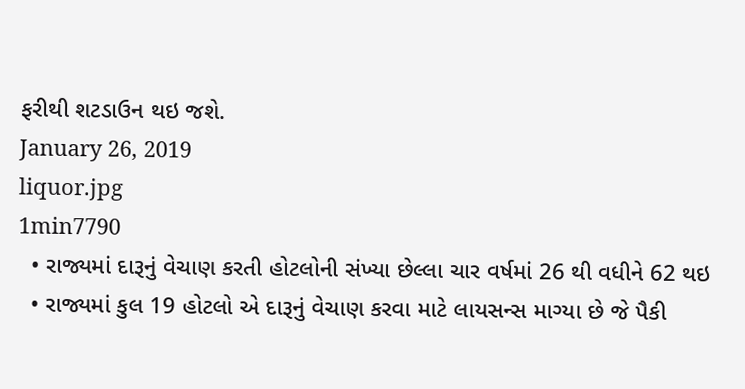ફરીથી શટડાઉન થઇ જશે.
January 26, 2019
liquor.jpg
1min7790
  • રાજ્યમાં દારૂનું વેચાણ કરતી હોટલોની સંખ્યા છેલ્લા ચાર વર્ષમાં 26 થી વધીને 62 થઇ
  • રાજ્યમાં કુલ 19 હોટલો એ દારૂનું વેચાણ કરવા માટે લાયસન્સ માગ્યા છે જે પૈકી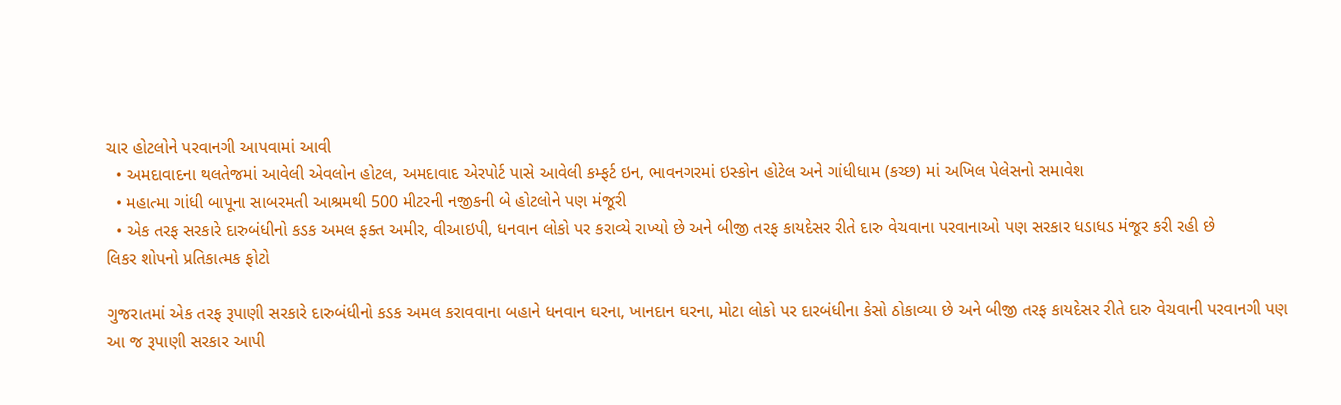ચાર હોટલોને પરવાનગી આપવામાં આવી
  • અમદાવાદના થલતેજમાં આવેલી એવલોન હોટલ, અમદાવાદ એરપોર્ટ પાસે આવેલી કમ્ફર્ટ ઇન, ભાવનગરમાં ઇસ્કોન હોટેલ અને ગાંધીધામ (કચ્છ) માં અખિલ પેલેસનો સમાવેશ
  • મહાત્મા ગાંધી બાપૂના સાબરમતી આશ્રમથી 500 મીટરની નજીકની બે હોટલોને પણ મંજૂરી
  • એક તરફ સરકારે દારુબંધીનો કડક અમલ ફક્ત અમીર, વીઆઇપી, ધનવાન લોકો પર કરાવ્યે રાખ્યો છે અને બીજી તરફ કાયદેસર રીતે દારુ વેચવાના પરવાનાઓ પણ સરકાર ધડાધડ મંજૂર કરી રહી છે
લિકર શોપનો પ્રતિકાત્મક ફોટો

ગુજરાતમાં એક તરફ રૂપાણી સરકારે દારુબંધીનો કડક અમલ કરાવવાના બહાને ધનવાન ઘરના, ખાનદાન ઘરના, મોટા લોકો પર દારબંધીના કેસો ઠોકાવ્યા છે અને બીજી તરફ કાયદેસર રીતે દારુ વેચવાની પરવાનગી પણ આ જ રૂપાણી સરકાર આપી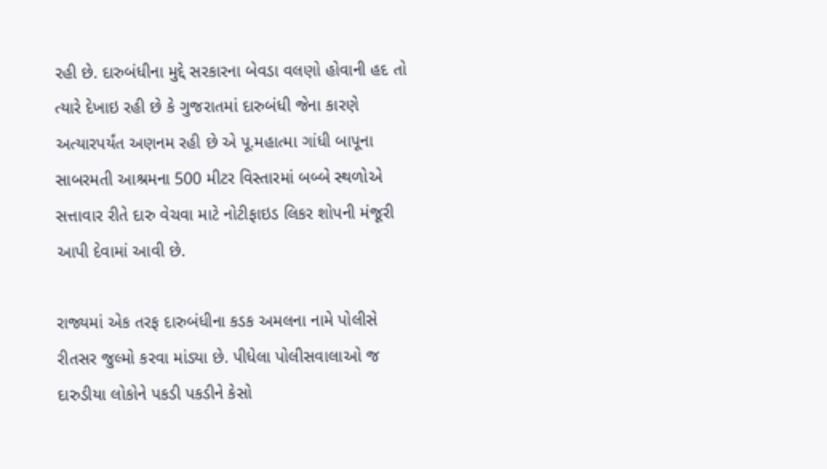રહી છે. દારુબંધીના મુદ્દે સરકારના બેવડા વલણો હોવાની હદ તો ત્યારે દેખાઇ રહી છે કે ગુજરાતમાં દારુબંધી જેના કારણે અત્યારપર્યંત અણનમ રહી છે એ પૂ.મહાત્મા ગાંધી બાપૂના સાબરમતી આશ્રમના 500 મીટર વિસ્તારમાં બબ્બે સ્થળોએ સત્તાવાર રીતે દારુ વેચવા માટે નોટીફાઇડ લિકર શોપની મંજૂરી આપી દેવામાં આવી છે.

રાજ્યમાં એક તરફ દારુબંધીના કડક અમલના નામે પોલીસે રીતસર જુલ્મો કરવા માંડ્યા છે. પીધેલા પોલીસવાલાઓ જ દારુડીયા લોકોને પકડી પકડીને કેસો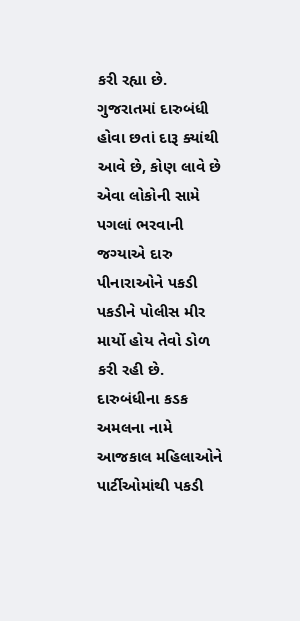કરી રહ્યા છે. ગુજરાતમાં દારુબંધી હોવા છતાં દારૂ ક્યાંથી આવે છે, કોણ લાવે છે એવા લોકોની સામે પગલાં ભરવાની જગ્યાએ દારુ પીનારાઓને પકડી પકડીને પોલીસ મીર માર્યો હોય તેવો ડોળ કરી રહી છે. દારુબંધીના કડક અમલના નામે આજકાલ મહિલાઓને પાર્ટીઓમાંથી પકડી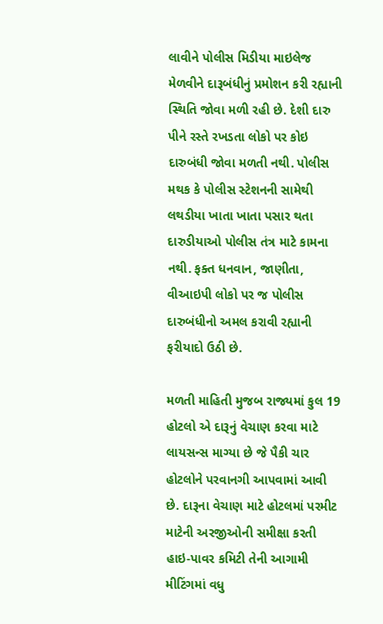લાવીને પોલીસ મિડીયા માઇલેજ મેળવીને દારૂબંધીનું પ્રમોશન કરી રહ્યાની સ્થિતિ જોવા મળી રહી છે. દેશી દારુ પીને રસ્તે રખડતા લોકો પર કોઇ દારુબંધી જોવા મળતી નથી. પોલીસ મથક કે પોલીસ સ્ટેશનની સામેથી લથડીયા ખાતા ખાતા પસાર થતા દારુડીયાઓ પોલીસ તંત્ર માટે કામના નથી. ફક્ત ધનવાન, જાણીતા, વીઆઇપી લોકો પર જ પોલીસ દારુબંધીનો અમલ કરાવી રહ્યાની ફરીયાદો ઉઠી છે.

મળતી માહિતી મુજબ રાજ્યમાં કુલ 19 હોટલો એ દારૂનું વેચાણ કરવા માટે લાયસન્સ માગ્યા છે જે પૈકી ચાર હોટલોને પરવાનગી આપવામાં આવી છે. દારૂના વેચાણ માટે હોટલમાં પરમીટ માટેની અરજીઓની સમીક્ષા કરતી હાઇ-પાવર કમિટી તેની આગામી મીટિંગમાં વધુ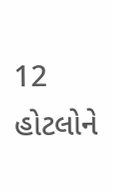12 હોટલોને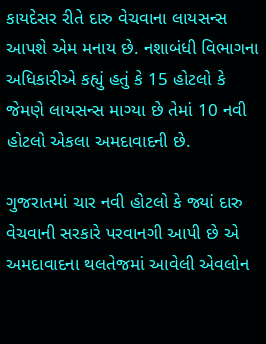કાયદેસર રીતે દારુ વેચવાના લાયસન્સ આપશે એમ મનાય છે. નશાબંધી વિભાગના અધિકારીએ કહ્યું હતું કે 15 હોટલો કે જેમણે લાયસન્સ માગ્યા છે તેમાં 10 નવી હોટલો એકલા અમદાવાદની છે.

ગુજરાતમાં ચાર નવી હોટલો કે જ્યાં દારુ વેચવાની સરકારે પરવાનગી આપી છે એ અમદાવાદના થલતેજમાં આવેલી એવલોન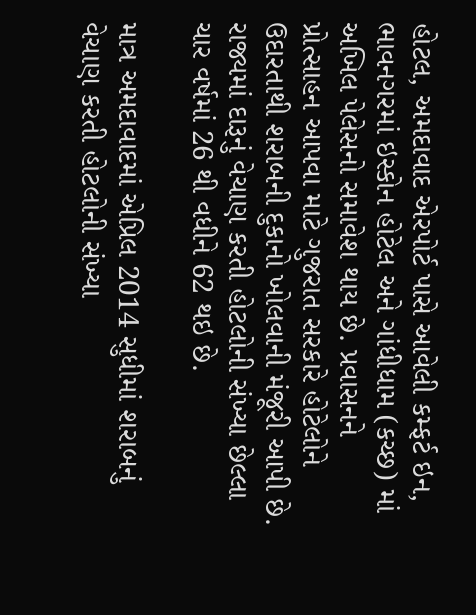હોટલ, અમદાવાદ એરપોર્ટ પાસે આવેલી કમ્ફર્ટ ઇન, ભાવનગરમાં ઇસ્કોન હોટેલ અને ગાંધીધામ (કચ્છ) માં અખિલ પેલેસનો સમાવેશ થાય છે. પ્રવાસનને પ્રોત્સાહન આપવા માટે ગુજરાત સરકારે હોટેલોને ઉદારતાથી શરાબની દુકાનો ખોલવાની મંજૂરી આપી છે. રાજ્યમાં દારૂનું વેચાણ કરતી હોટલોની સંખ્યા છેલ્લા ચાર વર્ષમાં 26 થી વધીને 62 થઇ છે.

માત્ર અમદાવાદમાં એપ્રિલ 2014 સુધીમાં શરાબનું વેચાણ કરતી હોટલોની સંખ્યા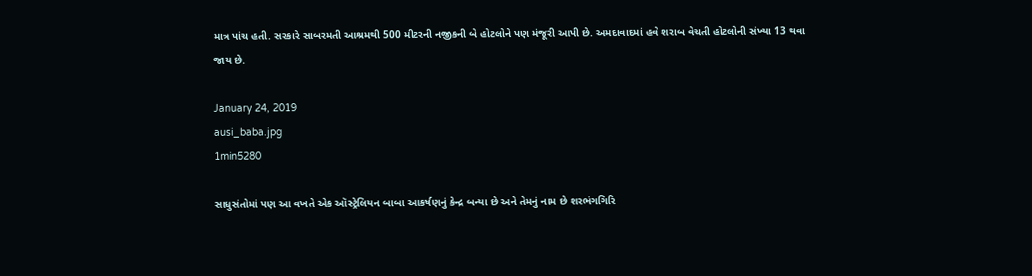માત્ર પાંચ હતી. સરકારે સાબરમતી આશ્રમથી 500 મીટરની નજીકની બે હોટલોને પણ મંજૂરી આપી છે. અમદાવાદમાં હવે શરાબ વેચતી હોટલોની સંખ્યા 13 થવા જાય છે.

January 24, 2019
ausi_baba.jpg
1min5280

સાધુસંતોમાં પણ આ વખતે એક ઑસ્ટ્રેલિયન બાબા આકર્ષણનું કેન્દ્ર બન્યા છે અને તેમનું નામ છે શરભંગગિરિ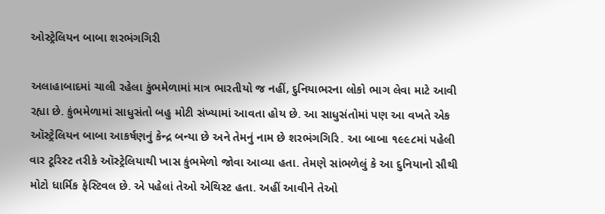ઓસ્ટ્રેલિયન બાબા શરભંગગિરી

અલાહાબાદમાં ચાલી રહેલા કુંભમેળામાં માત્ર ભારતીયો જ નહીં, દુનિયાભરના લોકો ભાગ લેવા માટે આવી રહ્યા છે. કુંભમેળામાં સાધુસંતો બહુ મોટી સંખ્યામાં આવતા હોય છે. આ સાધુસંતોમાં પણ આ વખતે એક ઑસ્ટ્રેલિયન બાબા આકર્ષણનું કેન્દ્ર બન્યા છે અને તેમનું નામ છે શરભંગગિરિ. આ બાબા ૧૯૯૮માં પહેલી વાર ટૂરિસ્ટ તરીકે ઑસ્ટ્રેલિયાથી ખાસ કુંભમેળો જોવા આવ્યા હતા. તેમણે સાંભળેલું કે આ દુનિયાનો સૌથી મોટો ધાર્મિક ફેસ્ટિવલ છે. એ પહેલાં તેઓ એથિસ્ટ હતા. અહીં આવીને તેઓ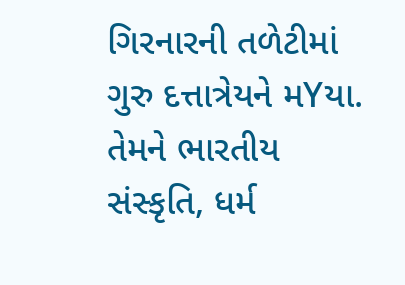ગિરનારની તળેટીમાં ગુરુ દત્તાત્રેયને મYયા. તેમને ભારતીય સંસ્કૃતિ, ધર્મ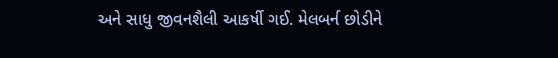અને સાધુ જીવનશૈલી આકર્ષી ગઈ. મેલબર્ન છોડીને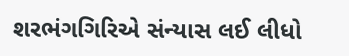શરભંગગિરિએ સંન્યાસ લઈ લીધો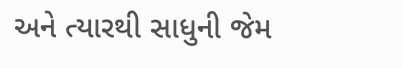અને ત્યારથી સાધુની જેમ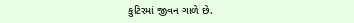કુટિરમાં જીવન ગાળે છે.